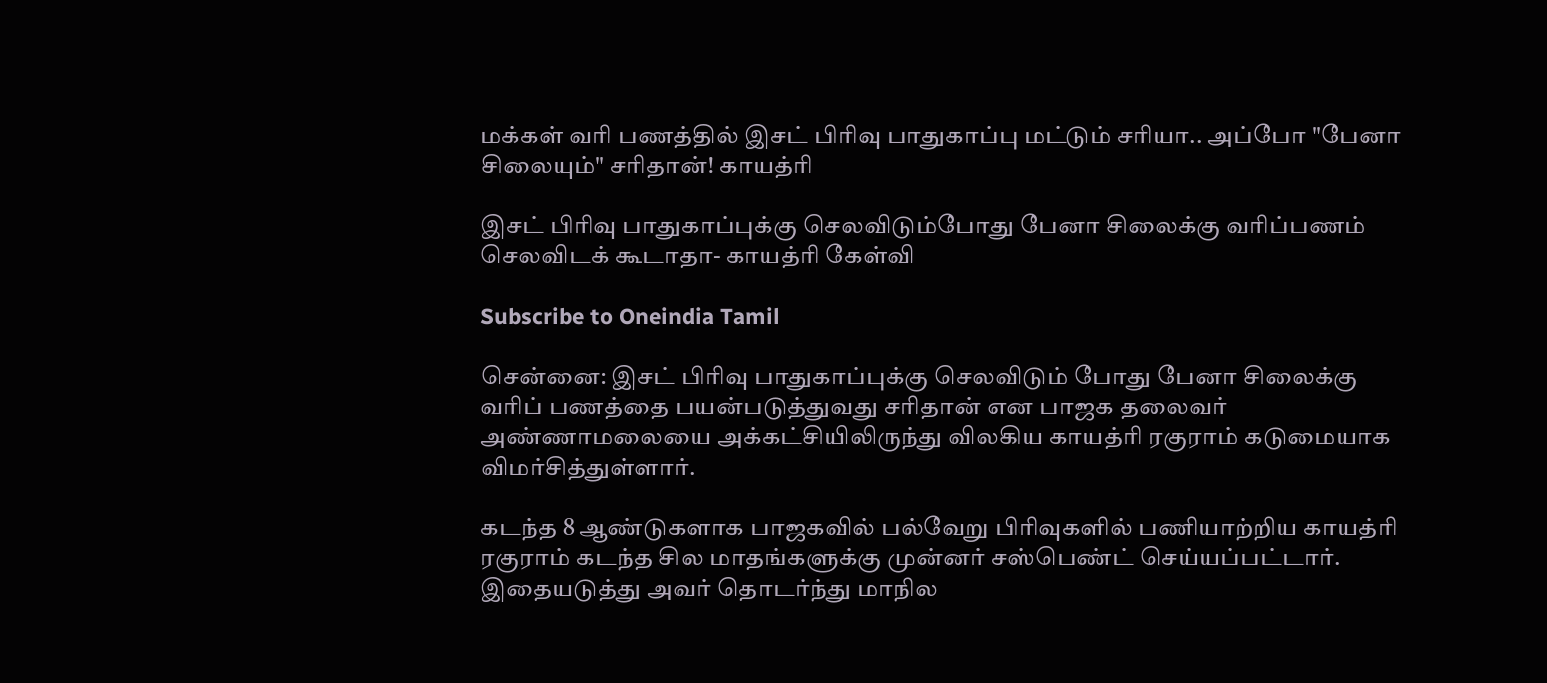மக்கள் வரி பணத்தில் இசட் பிரிவு பாதுகாப்பு மட்டும் சரியா.. அப்போ "பேனா சிலையும்" சரிதான்! காயத்ரி

இசட் பிரிவு பாதுகாப்புக்கு செலவிடும்போது பேனா சிலைக்கு வரிப்பணம் செலவிடக் கூடாதா- காயத்ரி கேள்வி

Subscribe to Oneindia Tamil

சென்னை: இசட் பிரிவு பாதுகாப்புக்கு செலவிடும் போது பேனா சிலைக்கு வரிப் பணத்தை பயன்படுத்துவது சரிதான் என பாஜக தலைவர் அண்ணாமலையை அக்கட்சியிலிருந்து விலகிய காயத்ரி ரகுராம் கடுமையாக விமர்சித்துள்ளார்.

கடந்த 8 ஆண்டுகளாக பாஜகவில் பல்வேறு பிரிவுகளில் பணியாற்றிய காயத்ரி ரகுராம் கடந்த சில மாதங்களுக்கு முன்னர் சஸ்பெண்ட் செய்யப்பட்டார். இதையடுத்து அவர் தொடர்ந்து மாநில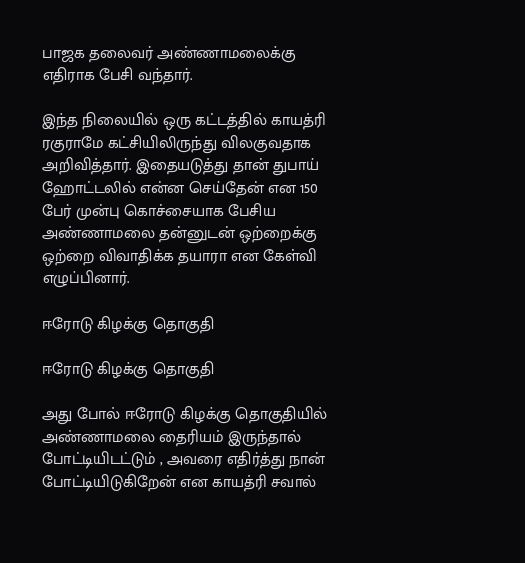பாஜக தலைவர் அண்ணாமலைக்கு எதிராக பேசி வந்தார்.

இந்த நிலையில் ஒரு கட்டத்தில் காயத்ரி ரகுராமே கட்சியிலிருந்து விலகுவதாக அறிவித்தார். இதையடுத்து தான் துபாய் ஹோட்டலில் என்ன செய்தேன் என 150 பேர் முன்பு கொச்சையாக பேசிய அண்ணாமலை தன்னுடன் ஒற்றைக்கு ஒற்றை விவாதிக்க தயாரா என கேள்வி எழுப்பினார்.

ஈரோடு கிழக்கு தொகுதி

ஈரோடு கிழக்கு தொகுதி

அது போல் ஈரோடு கிழக்கு தொகுதியில் அண்ணாமலை தைரியம் இருந்தால் போட்டியிடட்டும் , அவரை எதிர்த்து நான் போட்டியிடுகிறேன் என காயத்ரி சவால்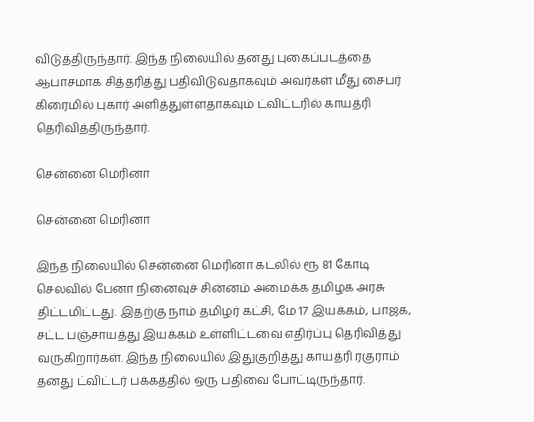விடுத்திருந்தார். இந்த நிலையில் தனது புகைப்படத்தை ஆபாசமாக சித்தரித்து பதிவிடுவதாகவும் அவர்கள் மீது சைபர் கிரைமில் புகார் அளித்துள்ளதாகவும் ட்விட்டரில் காயத்ரி தெரிவித்திருந்தார்.

சென்னை மெரினா

சென்னை மெரினா

இந்த நிலையில் சென்னை மெரினா கடலில் ரூ 81 கோடி செலவில் பேனா நினைவுச் சின்னம் அமைக்க தமிழக அரசு திட்டமிட்டது. இதற்கு நாம் தமிழர் கட்சி, மே 17 இயக்கம், பாஜக, சட்ட பஞ்சாயத்து இயக்கம் உள்ளிட்டவை எதிர்ப்பு தெரிவித்து வருகிறார்கள். இந்த நிலையில் இதுகுறித்து காயத்ரி ரகுராம் தனது ட்விட்டர் பக்கத்தில் ஒரு பதிவை போட்டிருந்தார்.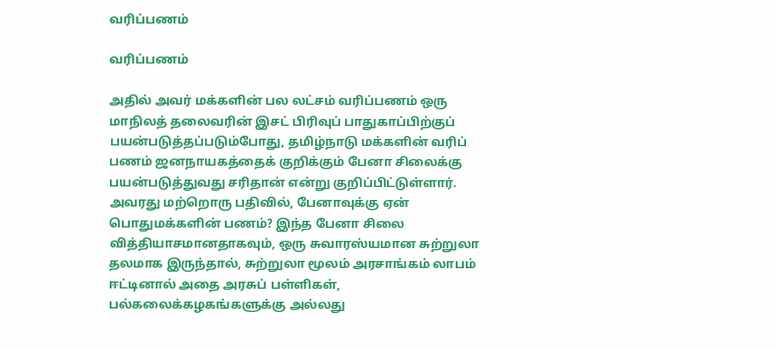வரிப்பணம்

வரிப்பணம்

அதில் அவர் மக்களின் பல லட்சம் வரிப்பணம் ஒரு மாநிலத் தலைவரின் இசட் பிரிவுப் பாதுகாப்பிற்குப் பயன்படுத்தப்படும்போது, தமிழ்நாடு மக்களின் வரிப் பணம் ஜனநாயகத்தைக் குறிக்கும் பேனா சிலைக்கு பயன்படுத்துவது சரிதான் என்று குறிப்பிட்டுள்ளார். அவரது மற்றொரு பதிவில், பேனாவுக்கு ஏன் பொதுமக்களின் பணம்? இந்த பேனா சிலை வித்தியாசமானதாகவும், ஒரு சுவாரஸ்யமான சுற்றுலா தலமாக இருந்தால், சுற்றுலா மூலம் அரசாங்கம் லாபம் ஈட்டினால் அதை அரசுப் பள்ளிகள், பல்கலைக்கழகங்களுக்கு அல்லது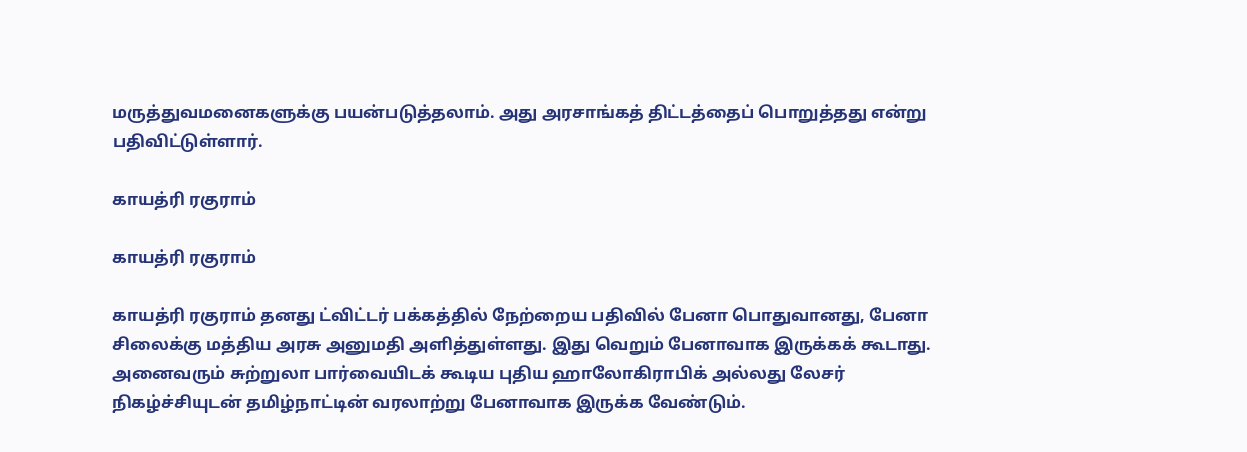மருத்துவமனைகளுக்கு பயன்படுத்தலாம். அது அரசாங்கத் திட்டத்தைப் பொறுத்தது என்று பதிவிட்டுள்ளார்.

காயத்ரி ரகுராம்

காயத்ரி ரகுராம்

காயத்ரி ரகுராம் தனது ட்விட்டர் பக்கத்தில் நேற்றைய பதிவில் பேனா பொதுவானது, பேனா சிலைக்கு மத்திய அரசு அனுமதி அளித்துள்ளது. இது வெறும் பேனாவாக இருக்கக் கூடாது. அனைவரும் சுற்றுலா பார்வையிடக் கூடிய புதிய ஹாலோகிராபிக் அல்லது லேசர் நிகழ்ச்சியுடன் தமிழ்நாட்டின் வரலாற்று பேனாவாக இருக்க வேண்டும்.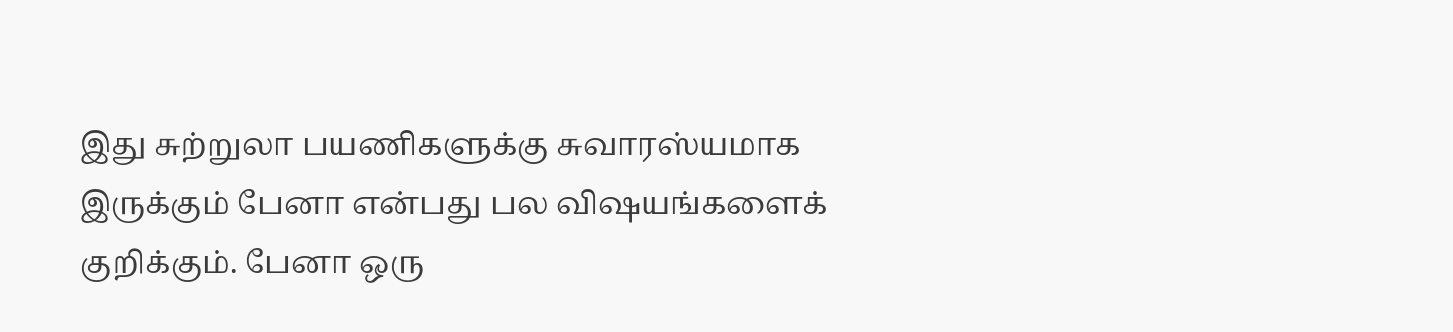இது சுற்றுலா பயணிகளுக்கு சுவாரஸ்யமாக இருக்கும் பேனா என்பது பல விஷயங்களைக் குறிக்கும். பேனா ஒரு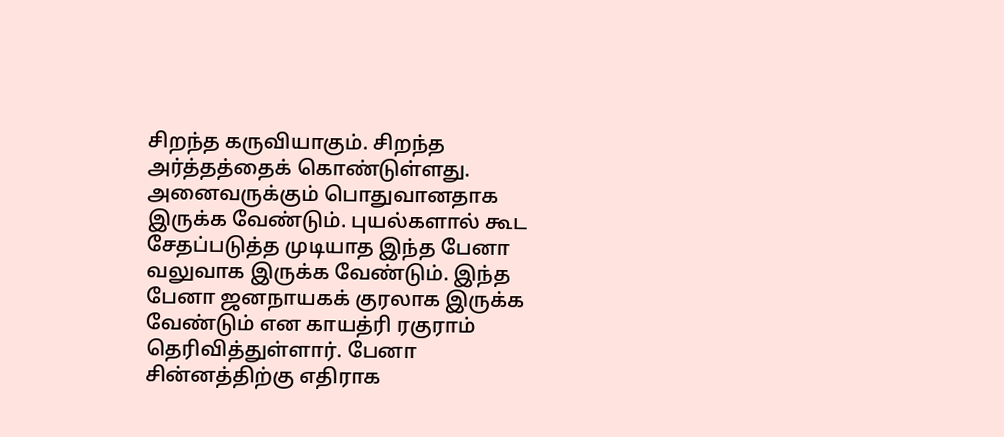சிறந்த கருவியாகும். சிறந்த அர்த்தத்தைக் கொண்டுள்ளது. அனைவருக்கும் பொதுவானதாக இருக்க வேண்டும். புயல்களால் கூட சேதப்படுத்த முடியாத இந்த பேனா வலுவாக இருக்க வேண்டும். இந்த பேனா ஜனநாயகக் குரலாக இருக்க வேண்டும் என காயத்ரி ரகுராம் தெரிவித்துள்ளார். பேனா சின்னத்திற்கு எதிராக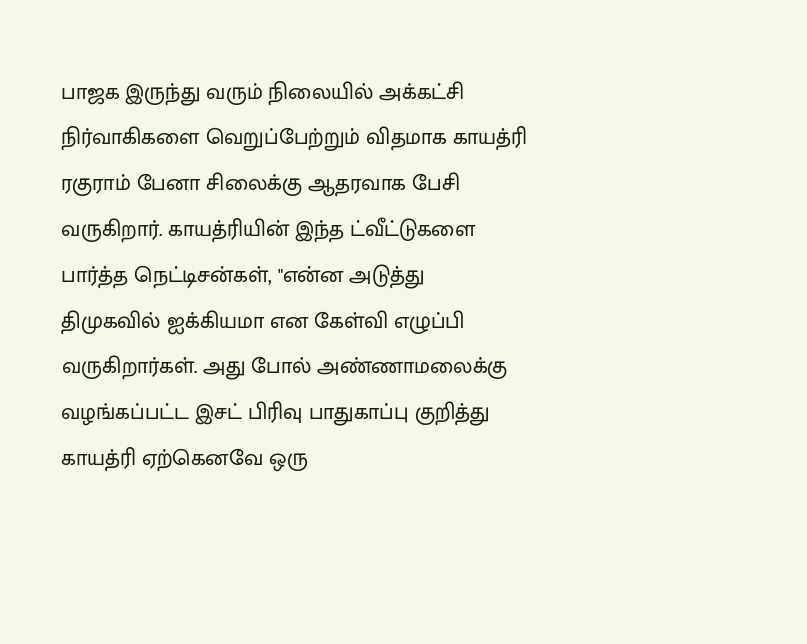பாஜக இருந்து வரும் நிலையில் அக்கட்சி நிர்வாகிகளை வெறுப்பேற்றும் விதமாக காயத்ரி ரகுராம் பேனா சிலைக்கு ஆதரவாக பேசி வருகிறார். காயத்ரியின் இந்த ட்வீட்டுகளை பார்த்த நெட்டிசன்கள், "என்ன அடுத்து திமுகவில் ஐக்கியமா என கேள்வி எழுப்பி வருகிறார்கள். அது போல் அண்ணாமலைக்கு வழங்கப்பட்ட இசட் பிரிவு பாதுகாப்பு குறித்து காயத்ரி ஏற்கெனவே ஒரு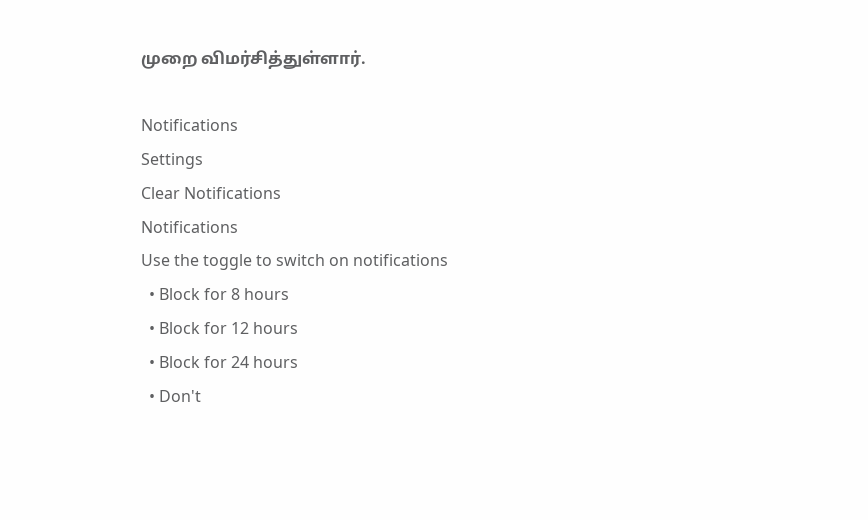முறை விமர்சித்துள்ளார்.

Notifications
Settings
Clear Notifications
Notifications
Use the toggle to switch on notifications
  • Block for 8 hours
  • Block for 12 hours
  • Block for 24 hours
  • Don't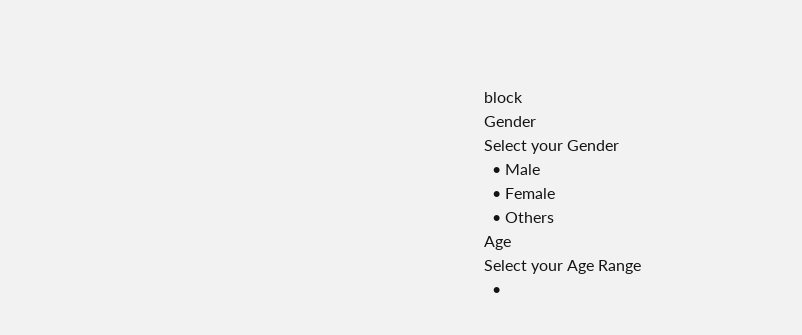block
Gender
Select your Gender
  • Male
  • Female
  • Others
Age
Select your Age Range
  •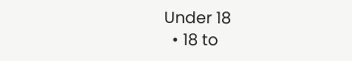Under 18
  • 18 to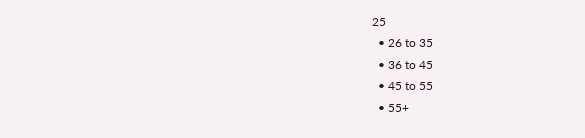25
  • 26 to 35
  • 36 to 45
  • 45 to 55
  • 55+